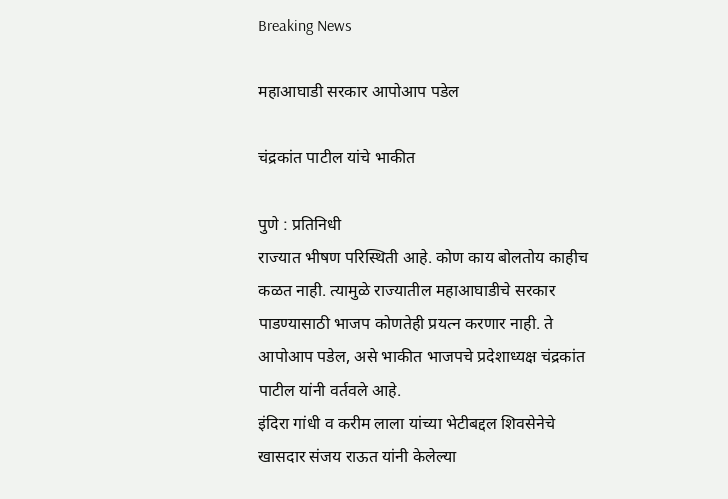Breaking News

महाआघाडी सरकार आपोआप पडेल

चंद्रकांत पाटील यांचे भाकीत

पुणे : प्रतिनिधी
राज्यात भीषण परिस्थिती आहे. कोण काय बोलतोय काहीच कळत नाही. त्यामुळे राज्यातील महाआघाडीचे सरकार पाडण्यासाठी भाजप कोणतेही प्रयत्न करणार नाही. ते आपोआप पडेल, असे भाकीत भाजपचे प्रदेशाध्यक्ष चंद्रकांत पाटील यांनी वर्तवले आहे.
इंदिरा गांधी व करीम लाला यांच्या भेटीबद्दल शिवसेनेचे खासदार संजय राऊत यांनी केलेल्या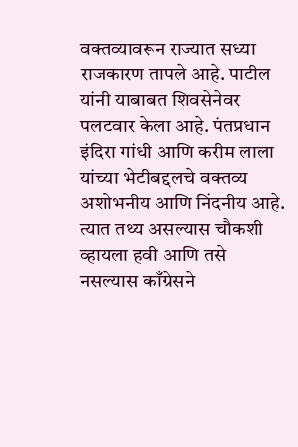वक्तव्यावरून राज्यात सध्या राजकारण तापले आहे. पाटील यांनी याबाबत शिवसेनेवर पलटवार केला आहे. पंतप्रधान इंदिरा गांधी आणि करीम लाला यांच्या भेटीबद्दलचे वक्तव्य अशोभनीय आणि निंदनीय आहे. त्यात तथ्य असल्यास चौकशी व्हायला हवी आणि तसे नसल्यास काँग्रेसने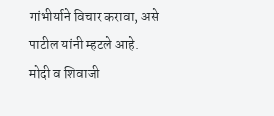गांभीर्याने विचार करावा, असे पाटील यांनी म्हटले आहे.
मोदी व शिवाजी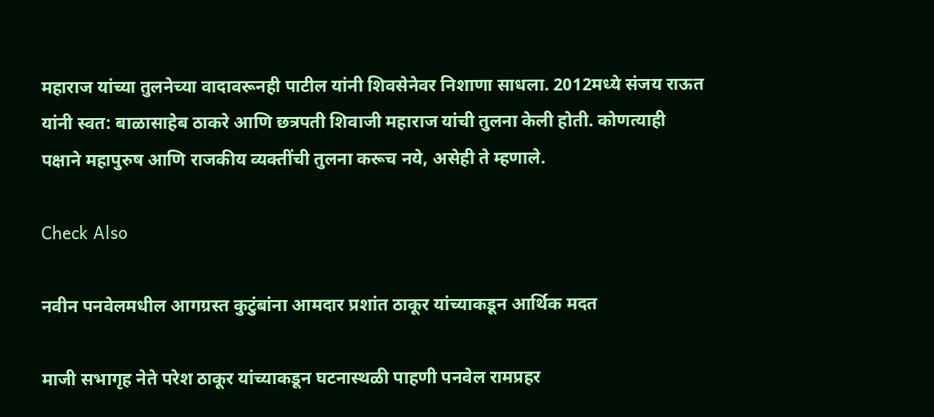महाराज यांच्या तुलनेच्या वादावरूनही पाटील यांनी शिवसेनेवर निशाणा साधला. 2012मध्ये संजय राऊत यांनी स्वत: बाळासाहेब ठाकरे आणि छत्रपती शिवाजी महाराज यांची तुलना केली होती. कोणत्याही पक्षाने महापुरुष आणि राजकीय व्यक्तींची तुलना करूच नये, असेही ते म्हणाले.

Check Also

नवीन पनवेलमधील आगग्रस्त कुटुंबांना आमदार प्रशांत ठाकूर यांच्याकडून आर्थिक मदत

माजी सभागृह नेते परेश ठाकूर यांच्याकडून घटनास्थळी पाहणी पनवेल रामप्रहर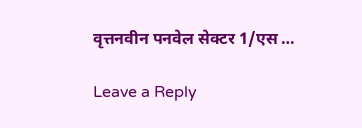वृत्तनवीन पनवेल सेक्टर 1/एस …

Leave a Reply